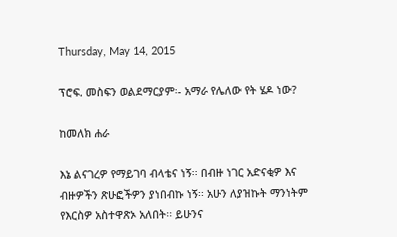Thursday, May 14, 2015

ፕሮፍ. መስፍን ወልደማርያም፡- አማራ የሌለው የት ሄዶ ነው?

ከመለክ ሐራ

እኔ ልናገረዎ የማይገባ ብላቴና ነኝ፡፡ በብዙ ነገር አድናቂዎ እና ብዙዎችን ጽሁፎችዎን ያነበብኩ ነኝ፡፡ አሁን ለያዝኩት ማንነትም የእርስዎ አስተዋጽኦ አለበት፡፡ ይሁንና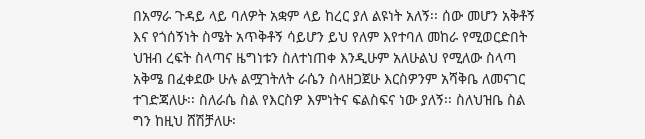በአማራ ጉዳይ ላይ ባለዎት አቋም ላይ ከረር ያለ ልዩነት አለኝ፡፡ ሰው መሆን አቅቶኝ እና የጎሰኝነት ስሜት አጥቅቶኝ ሳይሆን ይህ የለም እየተባለ መከራ የሚወርድበት ህዝብ ረፍት ስላጣና ዜግነቱን ስለተነጠቀ እንዲሁም አለሁልህ የሚለው ስላጣ አቅሜ በፈቀደው ሁሉ ልሟገትለት ራሴን ስላዘጋጀሁ እርስዎንም አሻቅቤ ለመናገር ተገድጃለሁ፡፡ ስለራሴ ስል የእርስዎ እምነትና ፍልስፍና ነው ያለኝ፡፡ ስለህዝቤ ስል ግን ከዚህ ሸሽቻለሁ፡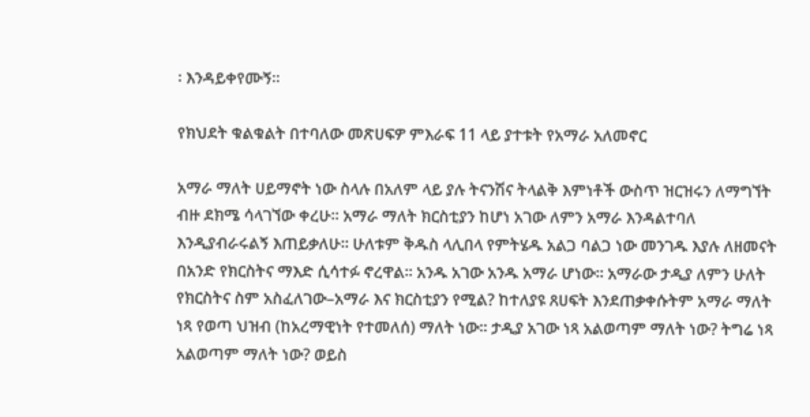፡ እንዳይቀየሙኝ፡፡

የክህደት ቁልቁልት በተባለው መጽሀፍዎ ምእራፍ 11 ላይ ያተቱት የአማራ አለመኖር

አማራ ማለት ሀይማኖት ነው ስላሉ በአለም ላይ ያሉ ትናንሽና ትላልቅ እምነቶች ውስጥ ዝርዝሩን ለማግኘት ብዙ ደክሜ ሳላገኘው ቀረሁ፡፡ አማራ ማለት ክርስቲያን ከሆነ አገው ለምን አማራ እንዳልተባለ እንዲያብራሩልኝ እጠይቃለሁ፡፡ ሁለቱም ቅዱስ ላሊበላ የምትሄዱ አልጋ ባልጋ ነው መንገዱ እያሉ ለዘመናት በአንድ የክርስትና ማእድ ሲሳተፉ ኖረዋል፡፡ አንዱ አገው አንዱ አማራ ሆነው፡፡ አማራው ታዲያ ለምን ሁለት የክርስትና ስም አስፈለገው–አማራ እና ክርስቲያን የሚል? ከተለያዩ ጸሀፍት እንደጠቃቀሱትም አማራ ማለት ነጻ የወጣ ህዝብ (ከአረማዊነት የተመለሰ) ማለት ነው፡፡ ታዲያ አገው ነጻ አልወጣም ማለት ነው? ትግሬ ነጻ አልወጣም ማለት ነው? ወይስ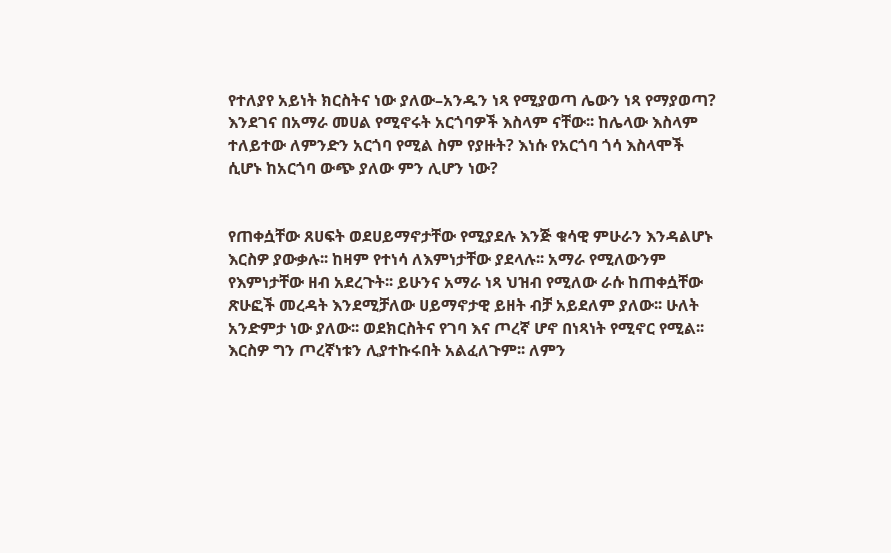የተለያየ አይነት ክርስትና ነው ያለው–አንዱን ነጻ የሚያወጣ ሌውን ነጻ የማያወጣ? እንደገና በአማራ መሀል የሚኖሩት አርጎባዎች እስላም ናቸው፡፡ ከሌላው እስላም ተለይተው ለምንድን አርጎባ የሚል ስም የያዙት? እነሱ የአርጎባ ጎሳ እስላሞች ሲሆኑ ከአርጎባ ውጭ ያለው ምን ሊሆን ነው?


የጠቀሷቸው ጸሀፍት ወደሀይማኖታቸው የሚያደሉ እንጅ ቁሳዊ ምሁራን እንዳልሆኑ እርስዎ ያውቃሉ፡፡ ከዛም የተነሳ ለእምነታቸው ያደላሉ፡፡ አማራ የሚለውንም የእምነታቸው ዘብ አደረጉት፡፡ ይሁንና አማራ ነጻ ህዝብ የሚለው ራሱ ከጠቀሷቸው ጽሁፎች መረዳት እንደሚቻለው ሀይማኖታዊ ይዘት ብቻ አይደለም ያለው፡፡ ሁለት አንድምታ ነው ያለው፡፡ ወደክርስትና የገባ እና ጦረኛ ሆኖ በነጻነት የሚኖር የሚል፡፡ እርስዎ ግን ጦረኛነቱን ሊያተኩሩበት አልፈለጉም፡፡ ለምን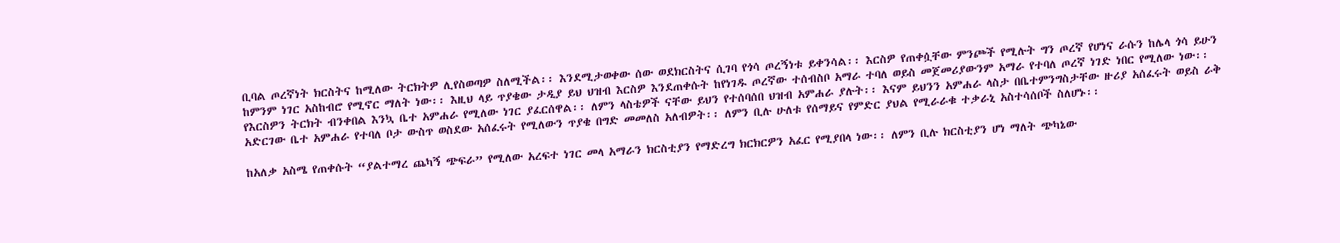ቢባል ጦረኛነት ክርስትና ከሚለው ትርክትዎ ሊየስወጣዎ ስለሚችል፡፡ እንደሚታወቀው ሰው ወደክርስትና ሲገባ የጎሳ ጦረኝነቱ ይቀንሳል፡፡ እርስዎ የጠቀሷቸው ምንጮች የሚሉት ግን ጦረኛ የሆነና ራሱን ከሌላ ጎሳ ይሁን ከምንም ነገር አስከብሮ የሚኖር ማለት ነው፡፡ እዚህ ላይ ጥያቄው ታዲያ ይህ ህዝብ እርስዎ እንደጠቀሱት ከየነገዱ ጦረኛው ተሰብስቦ አማራ ተባለ ወይስ መጀመሪያውንም አማራ የተባለ ጦረኛ ነገድ ነበር የሚለው ነው፡፡ የእርስዎን ትርክት ብንቀበል እንኳ ቤተ አምሐራ የሚለው ነገር ያፈርሰዋል፡፡ ለምን ላስቴዎች ናቸው ይህን የተሰባሰበ ህዝብ አምሐራ ያሉት፡፡ እናም ይህንን አምሐራ ላስታ በቤተምንግስታቸው ዙሪያ አሰፈሩት ወይስ ራቅ አድርገው ቤተ አምሐራ የተባለ ቦታ ውስጥ ወስደው አሰፈሩት የሚለውን ጥያቄ በግድ መመለስ አለብዎት፡፡ ለምን ቢሉ ሁለቱ የሰማይና የምድር ያህል የሚራራቁ ተቃራኒ አስተሳሰቦች ስለሆኑ፡፡

ከአለቃ አስሜ የጠቀሱት “ያልተማረ ጨካኝ ጭፍራ” የሚለው አረፍተ ነገር መላ አማራን ክርስቲያን የማድረግ ክርክርዎን አፈር የሚያበላ ነው፡፡ ለምን ቢሉ ክርስቲያን ሆነ ማለት ጭካኔው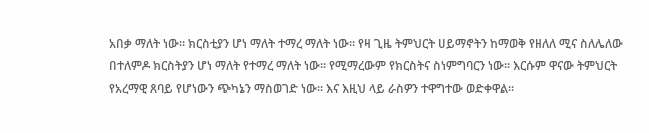አበቃ ማለት ነው፡፡ ክርስቲያን ሆነ ማለት ተማረ ማለት ነው፡፡ የዛ ጊዜ ትምህርት ሀይማኖትን ከማወቅ የዘለለ ሚና ስለሌለው በተለምዶ ክርስትያን ሆነ ማለት የተማረ ማለት ነው፡፡ የሚማረውም የክርስትና ስነምግባርን ነው፡፡ እርሱም ዋናው ትምህርት የአረማዊ ጸባይ የሆነውን ጭካኔን ማስወገድ ነው፡፡ እና እዚህ ላይ ራስዎን ተዋግተው ወድቀዋል፡፡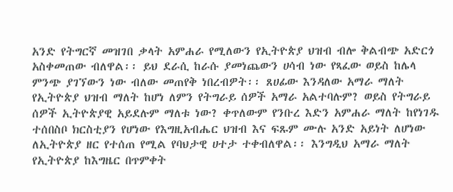አንድ የትግርኛ መዝገበ ቃላት አምሐራ የሚለውን የኢትዮጵያ ህዝብ ብሎ ቅልብጭ አድርጎ አስቀመጠው ብለዋል፡፡ ይህ ደራሲ ከራሱ ያመነጨውን ሀሳብ ነው የጻፈው ወይስ ከሌላ ምንጭ ያገኘውን ነው ብለው መጠየቅ ነበረብዎት፡፡ ጸሀፊው እንዳለው አማራ ማለት የኢትዮጵያ ህዝብ ማለት ከሆነ ለምን የትግራይ ሰዎች አማራ አልተባሉም? ወይስ የትግራይ ሰዎች ኢትዮጵያዊ አይደሉም ማለቱ ነው? ቀጥለውም የንቡረ እድን አምሐራ ማለት ከየነገዱ ተሰበስቦ ክርስቲያን የሆነው የእግዚአብሔር ህዝብ እና ፍጹም ሙሉ አንድ አይነት ለሆነው ለኢትዮጵያ ዘር የተሰጠ የሚል የባህታዊ ሀተታ ተቀብለዋል፡፡ እንግዲህ አማራ ማለት የኢትዮጵያ ከእግዜር በጥምቀት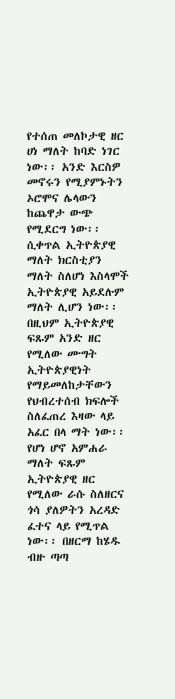የተሰጠ መለኮታዊ ዘር ሀነ ማለት ከባድ ነገር ነው፡፡ አንድ እርስዎ መኖሩን የሚያምኑትን ኦሮሞና ሌላውን ከጨዋታ ውጭ የሚደርግ ነው፡፡ ሲቀጥል ኢትዮጵያዊ ማለት ክርስቲያን ማለት ስለሆነ እስላሞች ኢትዮጵያዊ አይደሉም ማለት ሊሆን ነው፡፡ በዚህም ኢትዮጵያዊ ፍጹም አንድ ዘር የሚለው ሙግት ኢትዮጵያዊነት የማይመለከታቸውን የህብረተሰብ ክፍሎች ስለፈጠረ እዛው ላይ አፈር በላ ማት ነው፡፡ የሆነ ሆኖ አምሐራ ማለት ፍጹም ኢትዮጵያዊ ዘር የሚለው ራሱ ስለዘርና ጎሳ ያለዎትን አረዳድ ፈተና ላይ የሚጥል ነው፡፡ በዘርማ ከሄዱ ብዙ ጣጣ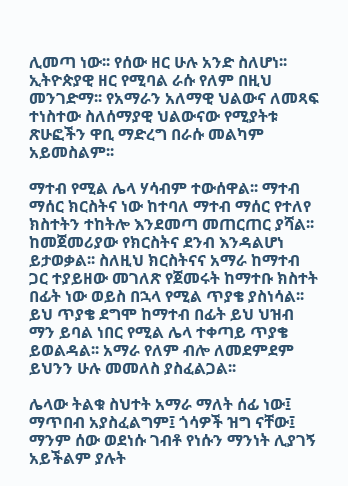ሊመጣ ነው፡፡ የሰው ዘር ሁሉ አንድ ስለሆነ፡፡ ኢትዮጵያዊ ዘር የሚባል ራሱ የለም በዚህ መንገድማ፡፡ የአማራን አለማዊ ህልውና ለመጻፍ ተነስተው ስለሰማያዊ ህልውናው የሚያትቱ ጽሁፎችን ዋቢ ማድረግ በራሱ መልካም አይመስልም፡፡

ማተብ የሚል ሌላ ሃሳብም ተውሰዋል፡፡ ማተብ ማሰር ክርስትና ነው ከተባለ ማተብ ማሰር የተለየ ክስተትን ተከትሎ እንደመጣ መጠርጠር ያሻል፡፡ ከመጀመሪያው የክርስትና ደንብ እንዳልሆነ ይታወቃል፡፡ ስለዚህ ክርስትናና አማራ ከማተብ ጋር ተያይዘው መገለጽ የጀመሩት ከማተቡ ክስተት በፊት ነው ወይስ በኋላ የሚል ጥያቄ ያስነሳል፡፡ ይህ ጥያቄ ደግሞ ከማተብ በፊት ይህ ህዝብ ማን ይባል ነበር የሚል ሌላ ተቀጣይ ጥያቄ ይወልዳል፡፡ አማራ የለም ብሎ ለመደምደም ይህንን ሁሉ መመለስ ያስፈልጋል፡፡

ሌላው ትልቁ ስህተት አማራ ማለት ሰፊ ነው፤ ማጥበብ አያስፈልግም፤ ጎሳዎች ዝግ ናቸው፤ ማንም ሰው ወደነሱ ገብቶ የነሱን ማንነት ሊያገኝ አይችልም ያሉት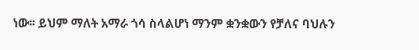ነው፡፡ ይህም ማለት አማራ ጎሳ ስላልሆነ ማንም ቋንቋውን የቻለና ባህሉን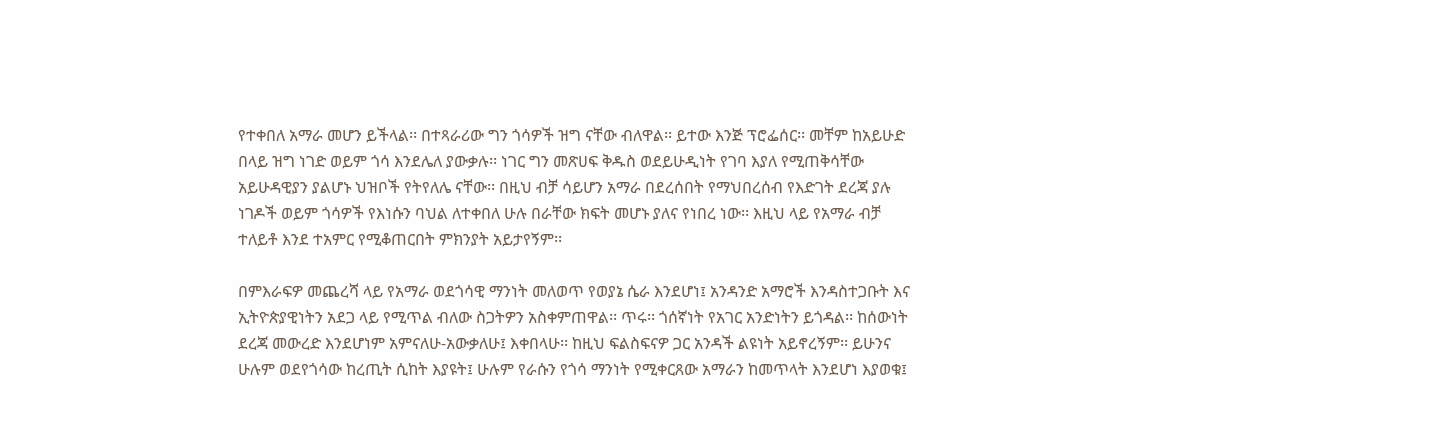የተቀበለ አማራ መሆን ይችላል፡፡ በተጻራሪው ግን ጎሳዎች ዝግ ናቸው ብለዋል፡፡ ይተው እንጅ ፕሮፌሰር፡፡ መቸም ከአይሁድ በላይ ዝግ ነገድ ወይም ጎሳ እንደሌለ ያውቃሉ፡፡ ነገር ግን መጽሀፍ ቅዱስ ወደይሁዲነት የገባ እያለ የሚጠቅሳቸው አይሁዳዊያን ያልሆኑ ህዝቦች የትየለሌ ናቸው፡፡ በዚህ ብቻ ሳይሆን አማራ በደረሰበት የማህበረሰብ የእድገት ደረጃ ያሉ ነገዶች ወይም ጎሳዎች የእነሱን ባህል ለተቀበለ ሁሉ በራቸው ክፍት መሆኑ ያለና የነበረ ነው፡፡ እዚህ ላይ የአማራ ብቻ ተለይቶ እንደ ተአምር የሚቆጠርበት ምክንያት አይታየኝም፡፡

በምእራፍዎ መጨረሻ ላይ የአማራ ወደጎሳዊ ማንነት መለወጥ የወያኔ ሴራ እንደሆነ፤ አንዳንድ አማሮች እንዳስተጋቡት እና ኢትዮጵያዊነትን አደጋ ላይ የሚጥል ብለው ስጋትዎን አስቀምጠዋል፡፡ ጥሩ፡፡ ጎሰኛነት የአገር አንድነትን ይጎዳል፡፡ ከሰውነት ደረጃ መውረድ እንደሆነም አምናለሁ-አውቃለሁ፤ እቀበላሁ፡፡ ከዚህ ፍልስፍናዎ ጋር አንዳች ልዩነት አይኖረኝም፡፡ ይሁንና ሁሉም ወደየጎሳው ከረጢት ሲከት እያዩት፤ ሁሉም የራሱን የጎሳ ማንነት የሚቀርጸው አማራን ከመጥላት እንደሆነ እያወቁ፤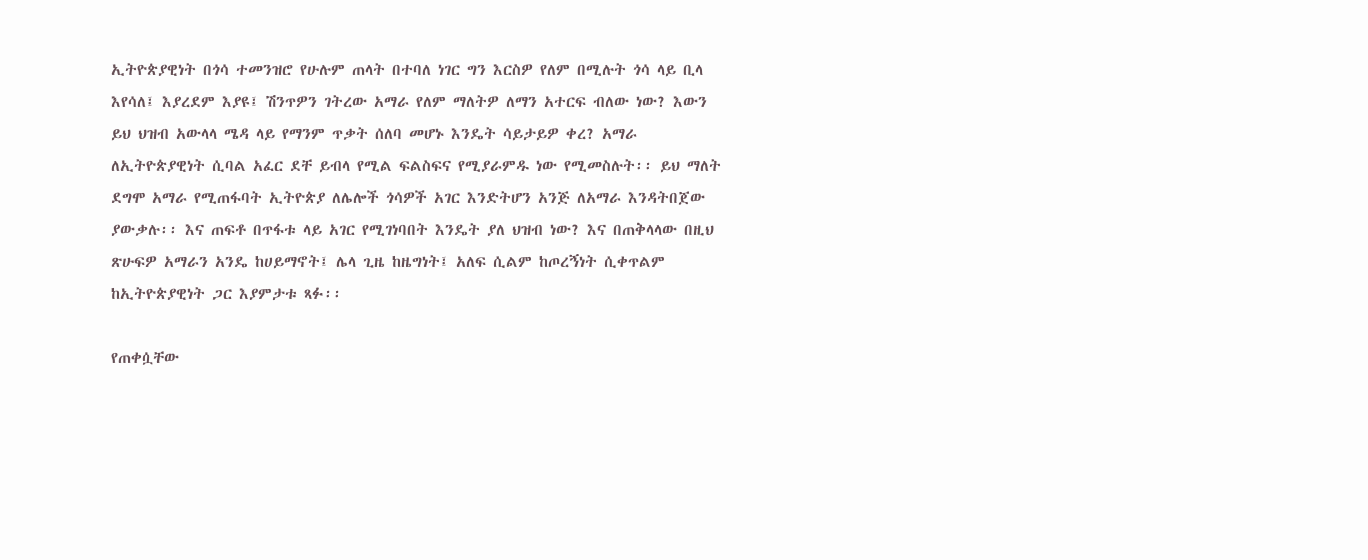ኢትዮጵያዊነት በጎሳ ተመንዝሮ የሁሉም ጠላት በተባለ ነገር ግን እርስዎ የለም በሚሉት ጎሳ ላይ ቢላ እየሳለ፤ እያረደም እያዩ፤ ሽንጥዎን ገትረው አማራ የለም ማለትዎ ለማን አተርፍ ብለው ነው? እውን ይህ ህዝብ አውላላ ሜዳ ላይ የማንም ጥቃት ሰለባ መሆኑ እንዴት ሳይታይዎ ቀረ? አማራ ለኢትዮጵያዊነት ሲባል አፈር ደቸ ይብላ የሚል ፍልስፍና የሚያራምዱ ነው የሚመስሉት፡፡ ይህ ማለት ደግሞ አማራ የሚጠፋባት ኢትዮጵያ ለሌሎች ጎሳዎች አገር እንድትሆን አንጅ ለአማራ እንዳትበጀው ያውቃሉ፡፡ እና ጠፍቶ በጥፋቱ ላይ አገር የሚገነባበት እንዴት ያለ ህዝብ ነው? እና በጠቅላላው በዚህ ጽሁፍዎ አማራን አንዴ ከሀይማኖት፤ ሌላ ጊዜ ከዜግነት፤ አለፍ ሲልም ከጦረኝነት ሲቀጥልም ከኢትዮጵያዊነት ጋር እያምታቱ ጻፉ፡፡

የጠቀሷቸው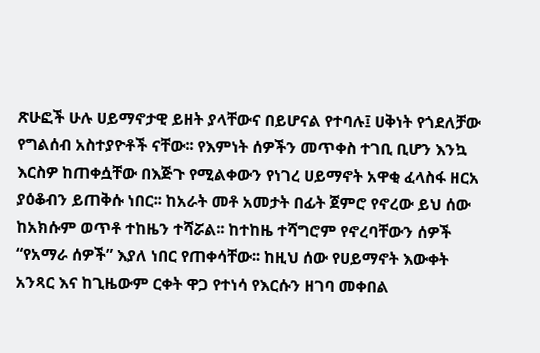ጽሁፎች ሁሉ ሀይማኖታዊ ይዘት ያላቸውና በይሆናል የተባሉ፤ ሀቅነት የጎደለቻው የግልሰብ አስተያዮቶች ናቸው፡፡ የእምነት ሰዎችን መጥቀስ ተገቢ ቢሆን እንኳ እርስዎ ከጠቀሷቸው በእጅጉ የሚልቀውን የነገረ ሀይማኖት አዋቂ ፈላስፋ ዘርአ ያዕቆብን ይጠቅሱ ነበር፡፡ ከአራት መቶ አመታት በፊት ጀምሮ የኖረው ይህ ሰው ከአክሱም ወጥቶ ተከዜን ተሻሯል፡፡ ከተከዜ ተሻግሮም የኖረባቸውን ሰዎች “የአማራ ሰዎች” እያለ ነበር የጠቀሳቸው፡፡ ከዚህ ሰው የሀይማኖት እውቀት አንጻር እና ከጊዜውም ርቀት ዋጋ የተነሳ የእርሱን ዘገባ መቀበል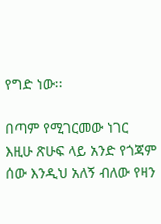የግድ ነው፡፡

በጣም የሚገርመው ነገር እዚሁ ጽሁፍ ላይ አንድ የጎጃም ሰው እንዲህ አለኝ ብለው የዛን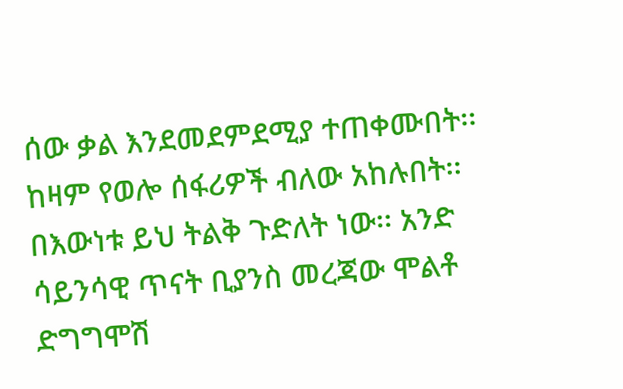ሰው ቃል እንደመደምደሚያ ተጠቀሙበት፡፡ ከዛም የወሎ ሰፋሪዎች ብለው አከሉበት፡፡ በእውነቱ ይህ ትልቅ ጉድለት ነው፡፡ አንድ ሳይንሳዊ ጥናት ቢያንስ መረጃው ሞልቶ ድግግሞሽ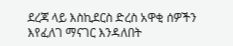ደረጃ ላይ እስኪደርስ ድረስ አዋቂ ሰዎችን እየፈለገ ማናገር እንዳለበት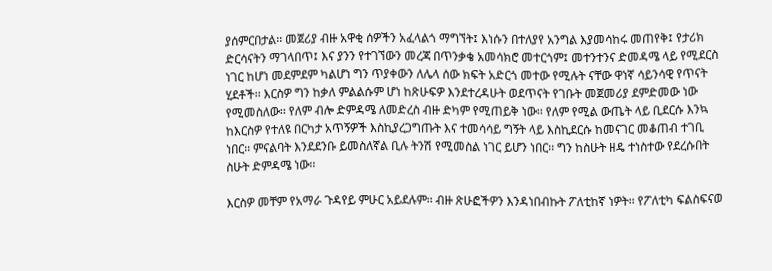ያሰምርበታል፡፡ መጀሪያ ብዙ አዋቂ ሰዎችን አፈላልጎ ማግኘት፤ እነሱን በተለያየ አንግል እያመሳከሩ መጠየቅ፤ የታሪክ ድርሳናትን ማገላበጥ፤ እና ያንን የተገኘውን መረጃ በጥንቃቄ አመሳክሮ መተርጎም፤ መተንተንና ድመዳሜ ላይ የሚደርስ ነገር ከሆነ መደምደም ካልሆነ ግን ጥያቀውን ለሌላ ሰው ክፍት አድርጎ መተው የሚሉት ናቸው ዋነኛ ሳይንሳዊ የጥናት ሂደቶች፡፡ እርስዎ ግን ከቃለ ምልልሱም ሆነ ከጽሁፍዎ እንደተረዳሁት ወደጥናት የገቡት መጀመሪያ ደምድመው ነው የሚመስለው፡፡ የለም ብሎ ድምዳሜ ለመድረስ ብዙ ድካም የሚጠይቅ ነው፡፡ የለም የሚል ውጤት ላይ ቢደርሱ እንኳ ከእርስዎ የተለዩ በርካታ አጥኝዎች እስኪያረጋግጡት እና ተመሳሳይ ግኝት ላይ እስኪደርሱ ከመናገር መቆጠብ ተገቢ ነበር፡፡ ምናልባት እንደደንቡ ይመስለኛል ቢሉ ትንሽ የሚመስል ነገር ይሆን ነበር፡፡ ግን ከስሁት ዘዴ ተነስተው የደረሱበት ስሁት ድምዳሜ ነው፡፡

እርስዎ መቸም የአማራ ጉዳየይ ምሁር አይደሉም፡፡ ብዙ ጽሁፎችዎን እንዳነበብኩት ፖለቲከኛ ነዎት፡፡ የፖለቲካ ፍልስፍናወ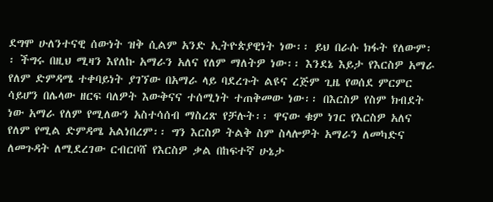ደግሞ ሁለንተናዊ ሰውነት ዝቅ ሲልም አንድ ኢትዮጵያዊነት ነው፡፡ ይህ በራሱ ክፋት የለውም፡፡ ችግሩ በዚህ ሚዛን እየለኩ አማራን አለና የለም ማለትዎ ነው፡፡ እንደኔ እይታ የእርስዎ አማራ የለም ድምዳሜ ተቀባይነት ያገኘው በአማራ ላይ ባደረጉት ልዩና ረጅም ጊዜ የወሰደ ምርምር ሳይሆን በሌላው ዘርፍ ባለዎት እውቅናና ተሰሚነት ተጠቅመው ነው፡፡ በእርስዎ የስም ክብደት ነው አማራ የለም የሚለውን አስተሳሰብ ማስረጽ የቻሉት፡፡ ዋናው ቁም ነገር የእርስዎ አለና የለም የሚል ድምዳሜ አልነበረም፡፡ ግን እርስዎ ትልቅ ስም ስላሎዎት አማራን ለመካድና ለመጉዳት ለሚደረገው ርብርቦሸ የእርስዎ ቃል በከፍተኛ ሁኔታ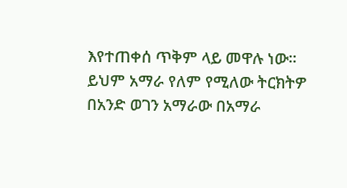እየተጠቀሰ ጥቅም ላይ መዋሉ ነው፡፡ ይህም አማራ የለም የሚለው ትርክትዎ በአንድ ወገን አማራው በአማራ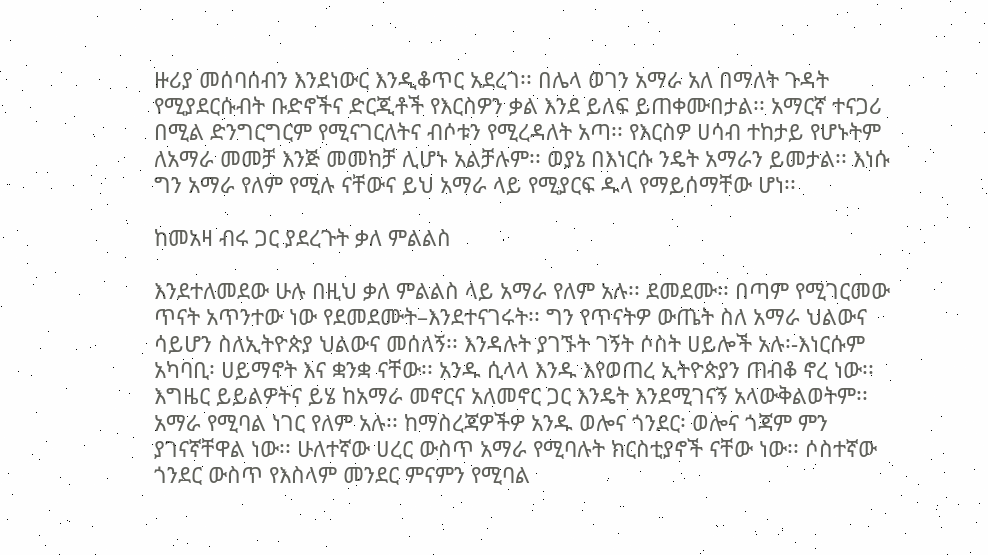ዙሪያ መሰባሰብን እንደነውር እንዲቆጥር አደረገ፡፡ በሌላ ወገን አማራ አለ በማለት ጉዳት የሚያደርሱብት ቡድኖችና ድርጂቶች የእርስዎን ቃል እንደ ይለፍ ይጠቀሙበታል፡፡ አማርኛ ተናጋሪ በሚል ድንግርግርም የሚናገርለትና ብሶቱን የሚረዳለት አጣ፡፡ የእርስዎ ሀሳብ ተከታይ የሆኑትም ለአማራ መመቻ እንጅ መመከቻ ሊሆኑ አልቻሉም፡፡ ወያኔ በእነርሱ ንዴት አማራን ይመታል፡፡ እነሱ ግን አማራ የለም የሚሉ ናቸውና ይህ አማራ ላይ የሚያርፍ ዱላ የማይሰማቸው ሆነ፡፡

ከመአዛ ብሩ ጋር ያደረጉት ቃለ ምልልስ

እንደተለመደው ሁሉ በዚህ ቃለ ምልልስ ላይ አማራ የለም አሉ፡፡ ደመደሙ፡፡ በጣም የሚገርመው ጥናት አጥንተው ነው የደመደሙት–እንደተናገሩት፡፡ ግን የጥናትዎ ውጤት ስለ አማራ ህልውና ሳይሆን ስለኢትዮጵያ ህልውና መሰለኝ፡፡ እንዳሉት ያገኙት ገኝት ሶስት ሀይሎች አሉ፡-እነርሱም አካባቢ፡ ሀይማኖት እና ቋንቋ ናቸው፡፡ አንዱ ሲላላ እንዱ እየወጠረ ኢትዮጵያን ጠብቆ ኖረ ነው፡፡ እግዜር ይይልዎትና ይሄ ከአማራ መኖርና አለመኖር ጋር እንዴት እንደሚገናኝ አላውቅልወትም፡፡ አማራ የሚባል ነገር የለም አሉ፡፡ ከማስረጃዎችዎ አንዱ ወሎና ጎንደር፡ ወሎና ጎጃም ምን ያገናኛቸዋል ነው፡፡ ሁለተኛው ሀረር ውስጥ አማራ የሚባሉት ክርስቲያኖች ናቸው ነው፡፡ ሶስተኛው ጎንደር ውስጥ የእስላም መንደር ምናምን የሚባል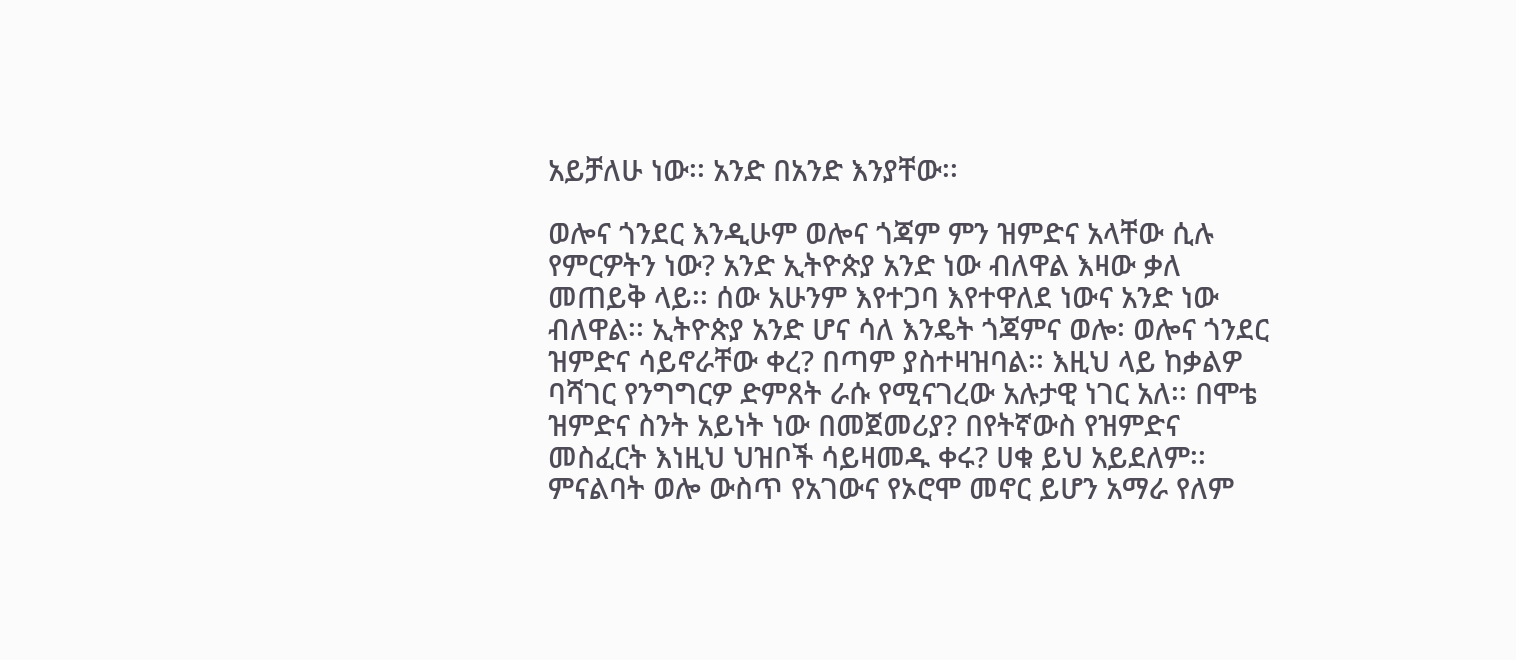አይቻለሁ ነው፡፡ አንድ በአንድ እንያቸው፡፡

ወሎና ጎንደር እንዲሁም ወሎና ጎጃም ምን ዝምድና አላቸው ሲሉ የምርዎትን ነው? አንድ ኢትዮጵያ አንድ ነው ብለዋል እዛው ቃለ መጠይቅ ላይ፡፡ ሰው አሁንም እየተጋባ እየተዋለደ ነውና አንድ ነው ብለዋል፡፡ ኢትዮጵያ አንድ ሆና ሳለ እንዴት ጎጃምና ወሎ፡ ወሎና ጎንደር ዝምድና ሳይኖራቸው ቀረ? በጣም ያስተዛዝባል፡፡ እዚህ ላይ ከቃልዎ ባሻገር የንግግርዎ ድምጸት ራሱ የሚናገረው አሉታዊ ነገር አለ፡፡ በሞቴ ዝምድና ስንት አይነት ነው በመጀመሪያ? በየትኛውስ የዝምድና መስፈርት እነዚህ ህዝቦች ሳይዛመዱ ቀሩ? ሀቁ ይህ አይደለም፡፡ ምናልባት ወሎ ውስጥ የአገውና የኦሮሞ መኖር ይሆን አማራ የለም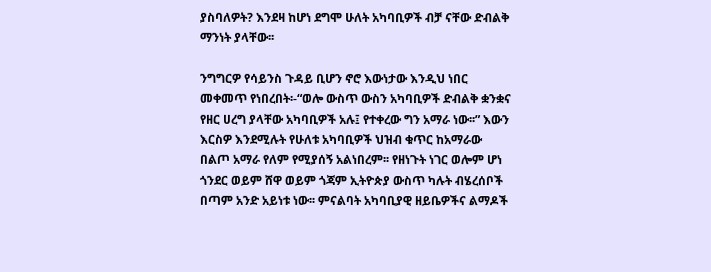ያስባለዎት? እንደዛ ከሆነ ደግሞ ሁለት አካባቢዎች ብቻ ናቸው ድብልቅ ማንነት ያላቸው፡፡

ንግግርዎ የሳይንስ ጉዳይ ቢሆን ኖሮ እውነታው እንዲህ ነበር መቀመጥ የነበረበት፡-“ወሎ ውስጥ ውስን አካባቢዎች ድብልቅ ቋንቋና የዘር ሀረግ ያላቸው አካባቢዎች አሉ፤ የተቀረው ግን አማራ ነው፡፡” እውን እርስዎ እንደሚሉት የሁለቱ አካባቢዎች ህዝብ ቁጥር ከአማራው በልጦ አማራ የለም የሚያሰኝ አልነበረም፡፡ የዘነጉት ነገር ወሎም ሆነ ጎንደር ወይም ሸዋ ወይም ጎጃም ኢትዮጵያ ውስጥ ካሉት ብሄረሰቦች በጣም አንድ አይነቱ ነው፡፡ ምናልባት አካባቢያዊ ዘይቤዎችና ልማዶች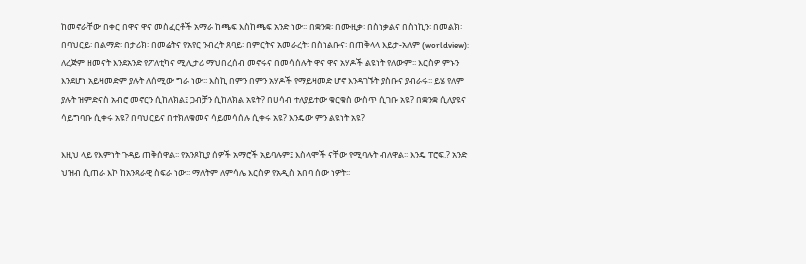ከመኖራቸው በቀር በዋና ዋና መስፈርቶች አማራ ከጫፍ እስከጫፍ አንድ ነው፡፡ በቋንቋ፡ በሙዚቃ፡ በስነቃልና በስነኪን፡ በመልክ፡ በባህርይ፡ በልማድ፡ በታሪክ፡ በመሬትና የአየር ንብረት ጸባይ፡ በምርትና አመራረት፡ በስነልቡና፡ በጠቅላላ እይታ-አለም (worldview): ለረጅም ዘመናት እንደአንድ የፖለቲካና ሚሊታሪ ማህበረሰብ መኖሩና በመሳሰሉት ዋና ዋና አሃዶች ልዩነት የለውም፡፡ እርስዎ ምኑን እንደሆነ አይዛመድም ያሉት ለሰሚው ግራ ነው፡፡ እስኪ በምን በምን አሃዶች የማይዛመድ ሆኖ እንዳገኙት ያስቡና ያብራሩ፡፡ ይሄ የለም ያሉት ዝምድናስ አብሮ መኖርን ሲከለክል፤ ጋብቻን ሲከለክል አዩት? በሀሳብ ተለያይተው ቁርቁስ ውስጥ ሲገቡ አዩ? በቋንቋ ሲለያዩና ሳይግባቡ ሲቀሩ አዩ? በባህርይና በተክለቁመና ሳይመሳሰሉ ሲቀሩ አዩ? እንዴው ምን ልዩነት አዩ?

እዚህ ላይ የእምነት ጉዳይ ጠቅሰዋል፡፡ የአንጾኪያ ሰዎች አማሮች አይባሉም፤ እስላሞች ናቸው የሚባሉት ብለዋል፡፡ እንዴ ፐሮፍ.? አንድ ህዝብ ሲጠራ እኮ ከአንጻራዊ ስፍራ ነው፡፡ ማለትም ለምሳሌ እርስዎ የአዲስ አበባ ሰው ነዎት፡፡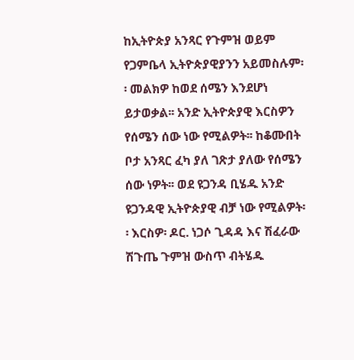ከኢትዮጵያ አንጻር የጉምዝ ወይም የጋምቤላ ኢትዮጵያዊያንን አይመስሉም፡፡ መልክዎ ከወደ ሰሜን እንደሆነ ይታወቃል፡፡ አንድ ኢትዮጵያዊ እርስዎን የሰሜን ሰው ነው የሚልዎት፡፡ ከቆሙበት ቦታ አንጻር ፈካ ያለ ገጽታ ያለው የሰሜን ሰው ነዎት፡፡ ወደ ዩጋንዳ ቢሄዱ አንድ ዩጋንዳዊ ኢትዮጵያዊ ብቻ ነው የሚልዎት፡፡ እርስዎ፡ ዶር. ነጋሶ ጊዳዳ እና ሽፈራው ሽጉጤ ጉምዝ ውስጥ ብትሄዱ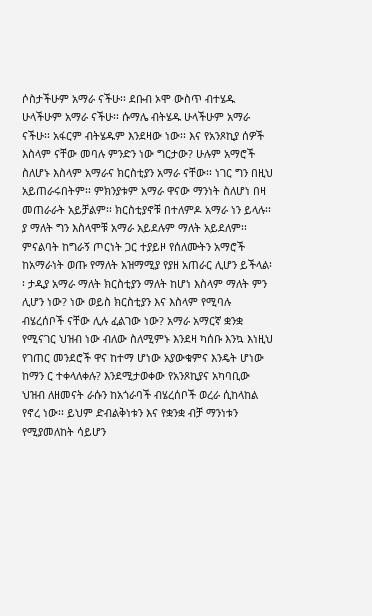ሶስታችሁም አማራ ናችሁ፡፡ ደቡብ ኦሞ ውስጥ ብተሄዱ ሁላችሁም አማራ ናችሁ፡፡ ሱማሌ ብትሄዱ ሁላችሁም አማራ ናችሁ፡፡ አፋርም ብትሄዱም እንደዛው ነው፡፡ እና የአንጾኪያ ሰዎች እስላም ናቸው መባሉ ምንድን ነው ግርታው? ሁሉም አማሮች ስለሆኑ እስላም አማራና ክርስቲያን አማራ ናቸው፡፡ ነገር ግን በዚህ አይጠራሩበትም፡፡ ምክንያቱም አማራ ዋናው ማንነት ስለሆነ በዛ መጠራራት አይቻልም፡፡ ክርስቲያኖቹ በተለምዶ አማራ ነን ይላሉ፡፡ ያ ማለት ግን እስላሞቹ አማራ አይደሉም ማለት አይደለም፡፡ ምናልባት ከግራኝ ጦርነት ጋር ተያይዞ የሰለሙትን አማሮች ከአማራነት ወጡ የማለት አዝማሚያ የያዘ አጠራር ሊሆን ይችላል፡፡ ታዲያ አማራ ማለት ክርስቲያን ማለት ከሆነ እስላም ማለት ምን ሊሆን ነው? ነው ወይስ ክርስቲያን እና እስላም የሚባሉ ብሄረሰቦች ናቸው ሊሉ ፈልገው ነው? አማራ አማርኛ ቋንቋ የሚናገር ህዝብ ነው ብለው ስለሚምኑ እንደዛ ካሰቡ እንኳ እነዚህ የገጠር መንደሮች ዋና ከተማ ሆነው አያውቁምና እንዴት ሆነው ከማን ር ተቀላለቀሉ? እንደሚታወቀው የአንጾኪያና አካባቢው ህዝብ ለዘመናት ራሱን ከአጎራባች ብሄረሰቦች ወረራ ሲከላከል የኖረ ነው፡፡ ይህም ድብልቅነቱን እና የቋንቋ ብቻ ማንነቱን የሚያመለከት ሳይሆን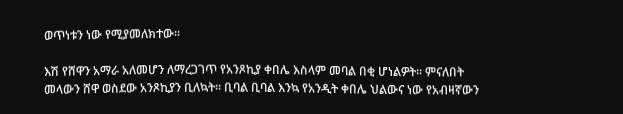ወጥነቱን ነው የሚያመለክተው፡፡

እሽ የሸዋን አማራ አለመሆን ለማረጋገጥ የአንጾኪያ ቀበሌ እስላም መባል በቂ ሆነልዎት፡፡ ምናለበት መላውን ሸዋ ወስደው አንጾኪያን ቢለኳት፡፡ ቢባል ቢባል እንኳ የአንዲት ቀበሌ ህልውና ነው የአብዛኛውን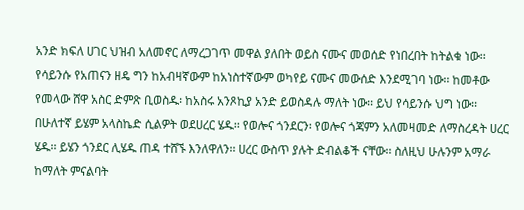አንድ ክፍለ ሀገር ህዝብ አለመኖር ለማረጋገጥ መዋል ያለበት ወይስ ናሙና መወሰድ የነበረበት ከትልቁ ነው፡፡ የሳይንሱ የአጠናን ዘዴ ግን ከአብዛኛውም ከአነስተኛውም ወካየይ ናሙና መውሰድ እንደሚገባ ነው፡፡ ከመቶው የመላው ሸዋ አስር ድምጽ ቢወስዱ፡ ከአስሩ አንጾኪያ አንድ ይወስዳሉ ማለት ነው፡፡ ይህ የሳይንሱ ህግ ነው፡፡ በሁለተኛ ይሄም አላስኬድ ሲልዎት ወደሀረር ሄዱ፡፡ የወሎና ጎንደርን፡ የወሎና ጎጃምን አለመዛመድ ለማስረዳት ሀረር ሄዱ፡፡ ይሄን ጎንደር ሊሄዱ ጠዳ ተሸኙ እንለዋለን፡፡ ሀረር ውስጥ ያሉት ድብልቆች ናቸው፡፡ ስለዚህ ሁሉንም አማራ ከማለት ምናልባት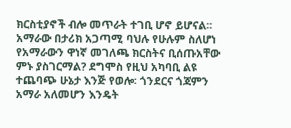ክርስቲያኖች ብሎ መጥራት ተገቢ ሆኖ ይሆናል፡፡ አማራው በታሪክ አጋጣሚ ባህሉ የሁሉም ስለሆነ የአማራውን ዋነኛ መገለጫ ክርስትና ቢሰጡአቸው ምኑ ያስገርማል? ደግሞስ የዚህ አካባቢ ልዩ ተጨባጭ ሁኔታ እንጅ የወሎ፡ ጎንደርና ጎጃምን አማራ አለመሆን እንዴት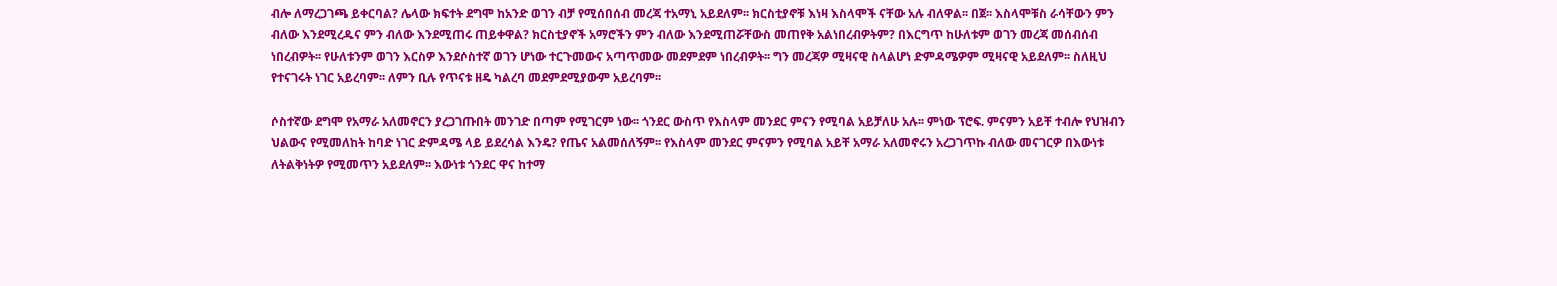ብሎ ለማረጋገጫ ይቀርባል? ሌላው ክፍተት ደግሞ ከአንድ ወገን ብቻ የሚሰበሰብ መረጃ ተአማኒ አይደለም፡፡ ክርስቲያኖቹ እነዛ እስላሞች ናቸው አሉ ብለዋል፡፡ በጀ፡፡ እስላሞቹስ ራሳቸውን ምን ብለው እንደሚረዱና ምን ብለው እንደሚጠሩ ጠይቀዋል? ክርስቲያኖች አማሮችን ምን ብለው እንደሚጠሯቸውስ መጠየቅ አልነበረብዎትም? በእርግጥ ከሁለቱም ወገን መረጃ መሰብሰብ ነበረብዎት፡፡ የሁለቱንም ወገን እርስዎ እንደሶስተኛ ወገን ሆነው ተርጉመውና አጣጥመው መደምደም ነበረብዎት፡፡ ግን መረጃዎ ሚዛናዊ ስላልሆነ ድምዳሜዎም ሚዛናዊ አይደለም፡፡ ስለዚህ የተናገሩት ነገር አይረባም፡፡ ለምን ቢሉ የጥናቱ ዘዴ ካልረባ መደምደሚያውም አይረባም፡፡

ሶስተኛው ደግሞ የአማራ አለመኖርን ያረጋገጡበት መንገድ በጣም የሚገርም ነው፡፡ ጎንደር ውስጥ የእስላም መንደር ምናን የሚባል አይቻለሁ አሉ፡፡ ምነው ፕሮፍ. ምናምን አይቸ ተብሎ የህዝብን ህልውና የሚመለከት ከባድ ነገር ድምዳሜ ላይ ይደረሳል እንዴ? የጤና አልመሰለኝም፡፡ የእስላም መንደር ምናምን የሚባል አይቸ አማራ አለመኖሩን አረጋገጥኩ ብለው መናገርዎ በእውነቱ ለትልቅነትዎ የሚመጥን አይደለም፡፡ እውነቱ ጎንደር ዋና ከተማ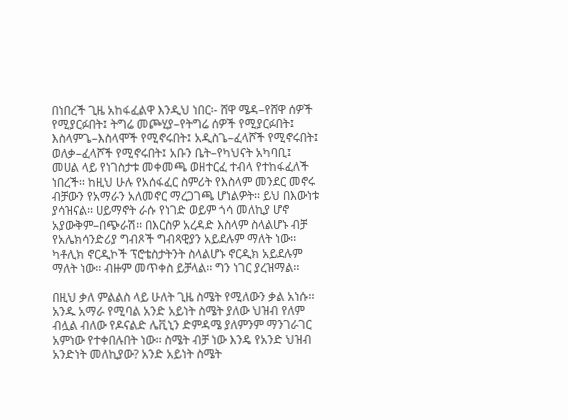በነበረች ጊዜ አከፋፈልዋ እንዲህ ነበር፡- ሸዋ ሜዳ–የሸዋ ሰዎች የሚያርፉበት፤ ትግሬ መጮሂያ–የትግሬ ሰዎች የሚያርፉበት፤ እስላምጌ–እስላሞች የሚኖሩበት፤ አዲስጌ–ፈላሾች የሚኖሩበት፤ ወለቃ–ፈላሾች የሚኖሩበት፤ አቡን ቤት–የካህናት አካባቢ፤ መሀል ላይ የነገስታቱ መቀመጫ ወዘተርፈ ተብላ የተከፋፈለች ነበረች፡፡ ከዚህ ሁሉ የአሰፋፈር ስምሪት የእስላም መንደር መኖሩ ብቻውን የአማራን አለመኖር ማረጋገጫ ሆነልዎት፡፡ ይህ በእውነቱ ያሳዝናል፡፡ ሀይማኖት ራሱ የነገድ ወይም ጎሳ መለኪያ ሆኖ አያውቅም–በጭራሽ፡፡ በእርስዎ አረዳድ እስላም ስላልሆኑ ብቻ የአሌክሳንድሪያ ግብጾች ግብጻዊያን አይደሉም ማለት ነው፡፡ ካቶሊክ ኖርዲኮች ፕሮቴስታትንት ስላልሆኑ ኖርዲክ አይደሉም ማለት ነው፡፡ ብዙም መጥቀስ ይቻላል፡፡ ግን ነገር ያረዝማል፡፡

በዚህ ቃለ ምልልስ ላይ ሁለት ጊዜ ስሜት የሚለውን ቃል አነሱ፡፡ አንዱ አማራ የሚባል አንድ አይነት ስሜት ያለው ህዝብ የለም ብሏል ብለው የዶናልድ ሌቪኒን ድምዳሜ ያለምንም ማንገራገር አምነው የተቀበሉበት ነው፡፡ ስሜት ብቻ ነው እንዴ የአንድ ህዝብ አንድነት መለኪያው? አንድ አይነት ስሜት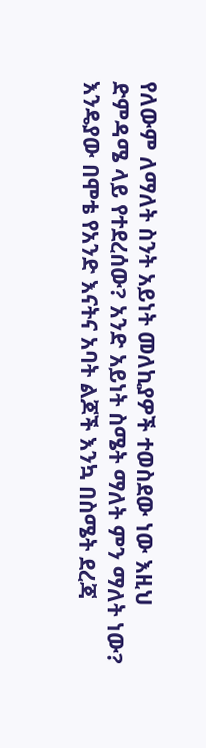የለውም ለማለት ስንት አይነት መለኪያዎች ተወስደው ነው እዚህ ድምዳሜ ላይ የተደረሰው? አንድ አይነት ስሜት ማለት ምን ማለት ነው? እንዴያው በሞቴ የአንድ እናትና አባት ልጆች እንኳ በስሜት ደረጃ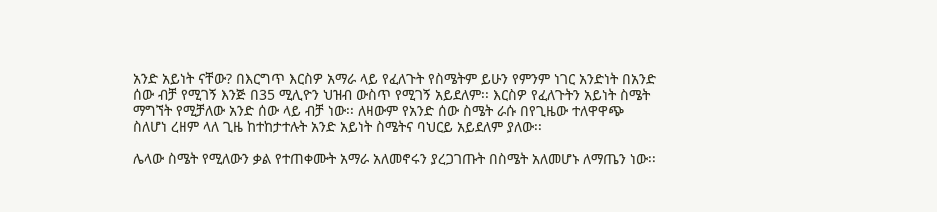አንድ አይነት ናቸው? በእርግጥ እርስዎ አማራ ላይ የፈለጉት የስሜትም ይሁን የምንም ነገር አንድነት በአንድ ሰው ብቻ የሚገኝ እንጅ በ35 ሚሊዮን ህዝብ ውስጥ የሚገኝ አይደለም፡፡ እርስዎ የፈለጉትን አይነት ስሜት ማግኘት የሚቻለው አንድ ሰው ላይ ብቻ ነው፡፡ ለዛውም የአንድ ሰው ስሜት ራሱ በየጊዜው ተለዋዋጭ ስለሆነ ረዘም ላለ ጊዜ ከተከታተሉት አንድ አይነት ስሜትና ባህርይ አይደለም ያለው፡፡

ሌላው ስሜት የሚለውን ቃል የተጠቀሙት አማራ አለመኖሩን ያረጋገጡት በስሜት አለመሆኑ ለማጤን ነው፡፡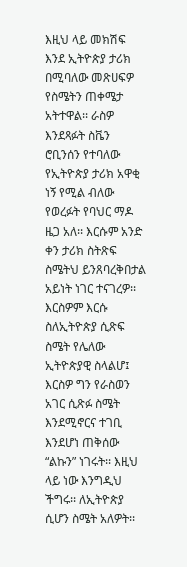እዚህ ላይ መክሽፍ እንደ ኢትዮጵያ ታሪክ በሚባለው መጽሀፍዎ የስሜትን ጠቀሜታ አትተዋል፡፡ ራስዎ እንደጻፉት ስቬን ሮቢንሰን የተባለው የኢትዮጵያ ታሪክ አዋቂ ነኝ የሚል ብለው የወረፉት የባህር ማዶ ዜጋ አለ፡፡ እርሱም አንድ ቀን ታሪክ ስትጽፍ ስሜትህ ይንጸባረቅበታል አይነት ነገር ተናገረዎ፡፡ እርስዎም እርሱ ስለኢትዮጵያ ሲጽፍ ስሜት የሌለው ኢትዮጵያዊ ስላልሆ፤ እርስዎ ግን የራስወን አገር ሲጽፉ ስሜት እንደሚኖርና ተገቢ እንደሆነ ጠቅሰው “ልኩን” ነገሩት፡፡ እዚህ ላይ ነው እንግዲህ ችግሩ፡፡ ለኢትዮጵያ ሲሆን ስሜት አለዎት፡፡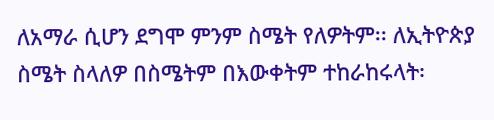ለአማራ ሲሆን ደግሞ ምንም ስሜት የለዎትም፡፡ ለኢትዮጵያ ስሜት ስላለዎ በስሜትም በእውቀትም ተከራከሩላት፡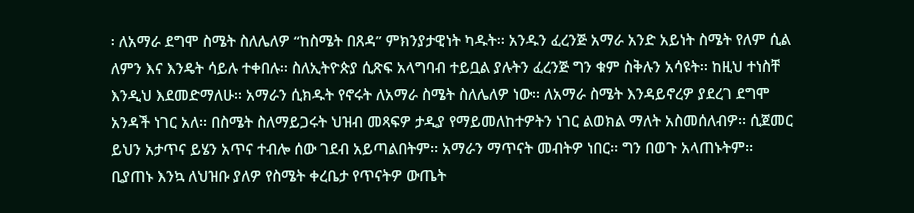፡ ለአማራ ደግሞ ስሜት ስለሌለዎ “ከስሜት በጸዳ” ምክንያታዊነት ካዱት፡፡ አንዱን ፈረንጅ አማራ አንድ አይነት ስሜት የለም ሲል ለምን እና እንዴት ሳይሉ ተቀበሉ፡፡ ስለኢትዮጵያ ሲጽፍ አላግባብ ተይቧል ያሉትን ፈረንጅ ግን ቁም ስቅሉን አሳዩት፡፡ ከዚህ ተነስቸ እንዲህ እደመድማለሁ፡፡ አማራን ሲክዱት የኖሩት ለአማራ ስሜት ስለሌለዎ ነው፡፡ ለአማራ ስሜት እንዳይኖረዎ ያደረገ ደግሞ አንዳች ነገር አለ፡፡ በስሜት ስለማይጋሩት ህዝብ መጻፍዎ ታዲያ የማይመለከተዎትን ነገር ልወክል ማለት አስመሰለብዎ፡፡ ሲጀመር ይህን አታጥና ይሄን አጥና ተብሎ ሰው ገደብ አይጣልበትም፡፡ አማራን ማጥናት መብትዎ ነበር፡፡ ግን በወጉ አላጠኑትም፡፡ ቢያጠኑ እንኳ ለህዝቡ ያለዎ የስሜት ቀረቤታ የጥናትዎ ውጤት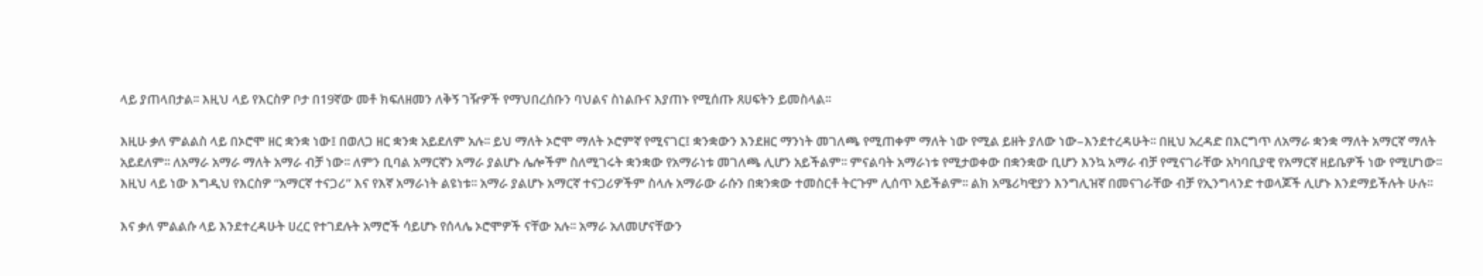ላይ ያጠላበታል፡፡ እዚህ ላይ የእርስዎ ቦታ በ19ኛው መቶ ክፍለዘመን ለቅኝ ገዥዎች የማህበረሰቡን ባህልና ስነልቡና እያጠኑ የሚሰጡ ጸሀፍትን ይመስላል፡፡

እዚሁ ቃለ ምልልስ ላይ በኦሮሞ ዘር ቋንቋ ነው፤ በወለጋ ዘር ቋንቋ አይደለም አሉ፡፡ ይህ ማለት ኦሮሞ ማለት ኦሮምኛ የሚናገር፤ ቋንቋውን እንደዘር ማንነት መገለጫ የሚጠቀም ማለት ነው የሚል ይዘት ያለው ነው–እንደተረዳሁት፡፡ በዚህ አረዳድ በእርግጥ ለአማራ ቋንቋ ማለት አማርኛ ማለት አይደለም፡፡ ለአማራ አማራ ማለት አማራ ብቻ ነው፡፡ ለምን ቢባል አማርኛን አማራ ያልሆኑ ሌሎችም ስለሚገሩት ቋንቋው የአማራነቱ መገለጫ ሊሆን አይችልም፡፡ ምናልባት አማራነቱ የሚታወቀው በቋንቋው ቢሆን እንኳ አማራ ብቻ የሚናገራቸው አካባቢያዊ የአማርኛ ዘይቤዎች ነው የሚሆነው፡፡ እዚህ ላይ ነው እግዲህ የእርስዎ “አማርኛ ተናጋሪ” እና የእኛ አማራነት ልዩነቱ፡፡ አማራ ያልሆኑ አማርኛ ተናጋሪዎችም ስላሉ አማራው ራሱን በቋንቋው ተመስርቶ ትርጉም ሊሰጥ አይችልም፡፡ ልክ አሜሪካዊያን እንግሊዝኛ በመናገራቸው ብቻ የኢንግላንድ ተወላጆች ሊሆኑ እንደማይችሉት ሁሉ፡፡

እና ቃለ ምልልሱ ላይ እንደተረዳሁት ሀረር የተገደሉት አማሮች ሳይሆኑ የሰላሌ ኦሮሞዎች ናቸው አሉ፡፡ አማራ አለመሆናቸውን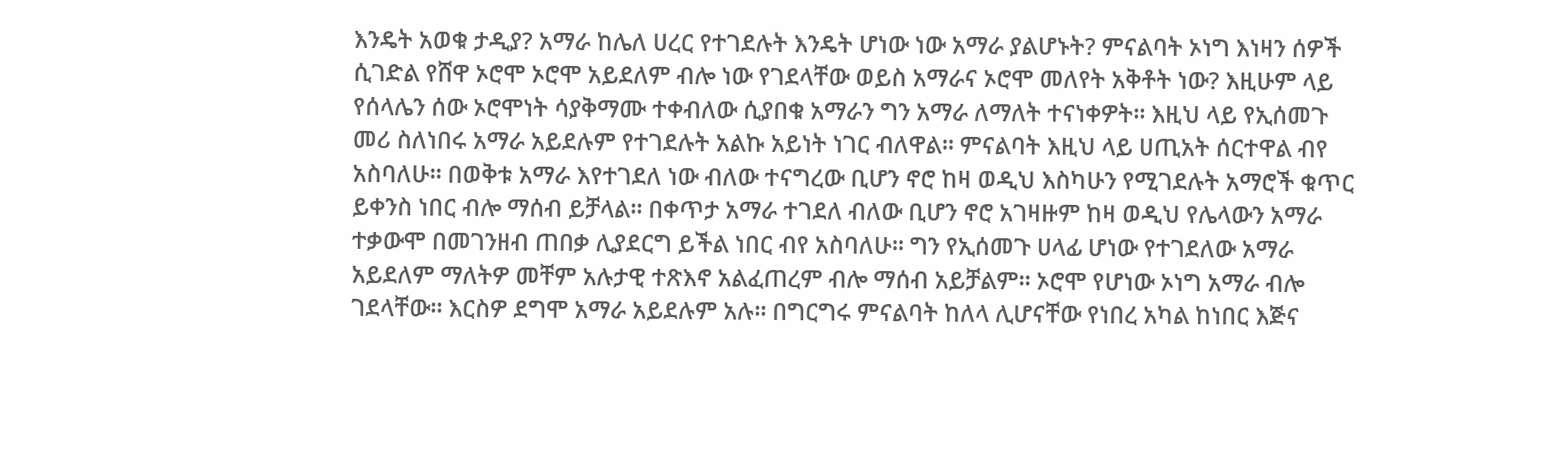እንዴት አወቁ ታዲያ? አማራ ከሌለ ሀረር የተገደሉት እንዴት ሆነው ነው አማራ ያልሆኑት? ምናልባት ኦነግ እነዛን ሰዎች ሲገድል የሸዋ ኦሮሞ ኦሮሞ አይደለም ብሎ ነው የገደላቸው ወይስ አማራና ኦሮሞ መለየት አቅቶት ነው? እዚሁም ላይ የሰላሌን ሰው ኦሮሞነት ሳያቅማሙ ተቀብለው ሲያበቁ አማራን ግን አማራ ለማለት ተናነቀዎት፡፡ እዚህ ላይ የኢሰመጉ መሪ ስለነበሩ አማራ አይደሉም የተገደሉት አልኩ አይነት ነገር ብለዋል፡፡ ምናልባት እዚህ ላይ ሀጢአት ሰርተዋል ብየ አስባለሁ፡፡ በወቅቱ አማራ እየተገደለ ነው ብለው ተናግረው ቢሆን ኖሮ ከዛ ወዲህ እስካሁን የሚገደሉት አማሮች ቁጥር ይቀንስ ነበር ብሎ ማሰብ ይቻላል፡፡ በቀጥታ አማራ ተገደለ ብለው ቢሆን ኖሮ አገዛዙም ከዛ ወዲህ የሌላውን አማራ ተቃውሞ በመገንዘብ ጠበቃ ሊያደርግ ይችል ነበር ብየ አስባለሁ፡፡ ግን የኢሰመጉ ሀላፊ ሆነው የተገደለው አማራ አይደለም ማለትዎ መቸም አሉታዊ ተጽእኖ አልፈጠረም ብሎ ማሰብ አይቻልም፡፡ ኦሮሞ የሆነው ኦነግ አማራ ብሎ ገደላቸው፡፡ እርስዎ ደግሞ አማራ አይደሉም አሉ፡፡ በግርግሩ ምናልባት ከለላ ሊሆናቸው የነበረ አካል ከነበር እጅና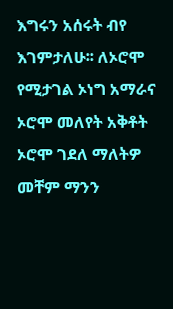እግሩን አሰሩት ብየ እገምታለሁ፡፡ ለኦሮሞ የሚታገል ኦነግ አማራና ኦሮሞ መለየት አቅቶት ኦሮሞ ገደለ ማለትዎ መቸም ማንን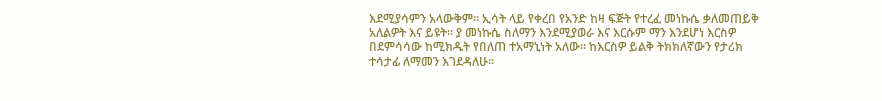እደሚያሳምን አላውቅም፡፡ ኢሳት ላይ የቀረበ የአንድ ከዛ ፍጅት የተረፈ መነኩሴ ቃለመጠይቅ አለልዎት እና ይዩት፡፡ ያ መነኩሴ ስለማን እንደሚያወራ እና እርሱም ማን እንደሆነ እርስዎ በደምሳሳው ከሚክዱት የበለጠ ተአማኒነት አለው፡፡ ከእርስዎ ይልቅ ትክክለኛውን የታሪክ ተሳታፊ ለማመን እገደዳለሁ፡፡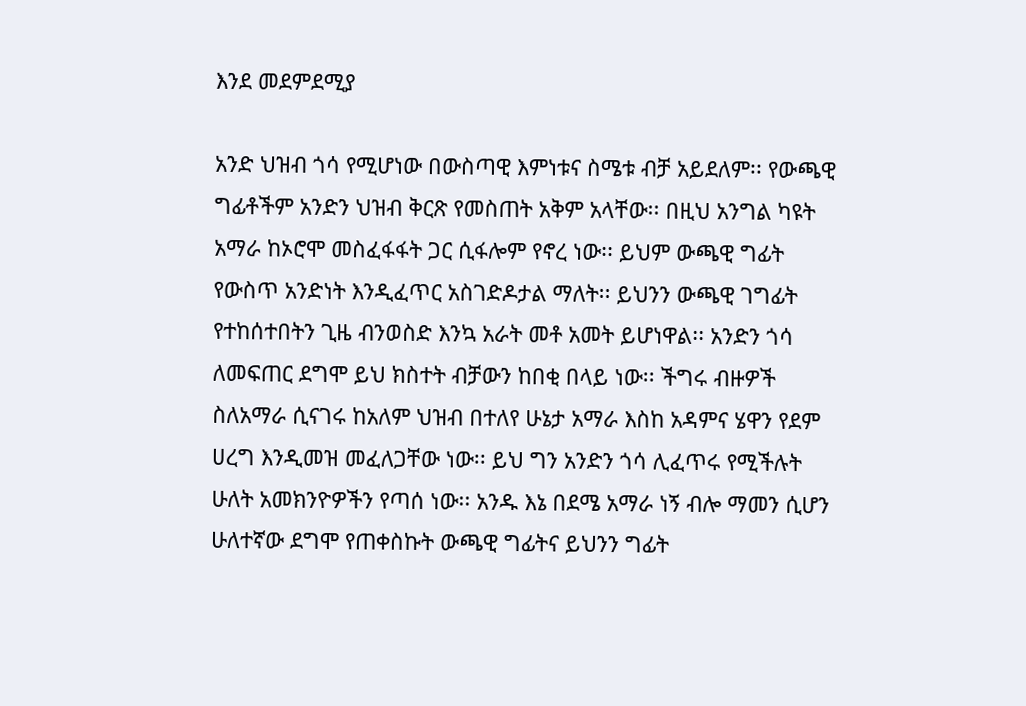እንደ መደምደሚያ

አንድ ህዝብ ጎሳ የሚሆነው በውስጣዊ እምነቱና ስሜቱ ብቻ አይደለም፡፡ የውጫዊ ግፊቶችም አንድን ህዝብ ቅርጽ የመስጠት አቅም አላቸው፡፡ በዚህ አንግል ካዩት አማራ ከኦሮሞ መስፈፋፋት ጋር ሲፋሎም የኖረ ነው፡፡ ይህም ውጫዊ ግፊት የውስጥ አንድነት እንዲፈጥር አስገድዶታል ማለት፡፡ ይህንን ውጫዊ ገግፊት የተከሰተበትን ጊዜ ብንወስድ እንኳ አራት መቶ አመት ይሆነዋል፡፡ አንድን ጎሳ ለመፍጠር ደግሞ ይህ ክስተት ብቻውን ከበቂ በላይ ነው፡፡ ችግሩ ብዙዎች ስለአማራ ሲናገሩ ከአለም ህዝብ በተለየ ሁኔታ አማራ እስከ አዳምና ሄዋን የደም ሀረግ እንዲመዝ መፈለጋቸው ነው፡፡ ይህ ግን አንድን ጎሳ ሊፈጥሩ የሚችሉት ሁለት አመክንዮዎችን የጣሰ ነው፡፡ አንዱ እኔ በደሜ አማራ ነኝ ብሎ ማመን ሲሆን ሁለተኛው ደግሞ የጠቀስኩት ውጫዊ ግፊትና ይህንን ግፊት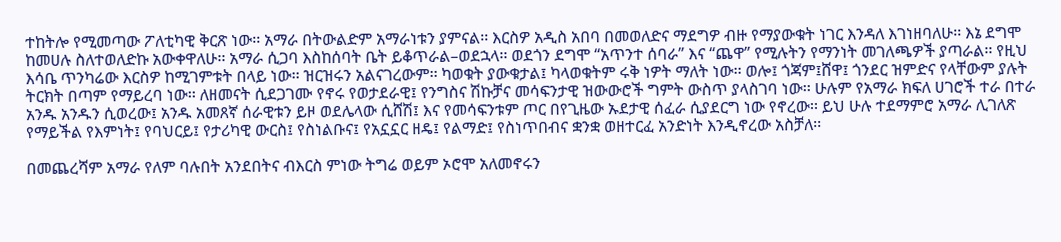ተከትሎ የሚመጣው ፖለቲካዊ ቅርጽ ነው፡፡ አማራ በትውልድም አማራነቱን ያምናል፡፡ እርስዎ አዲስ አበባ በመወለድና ማደግዎ ብዙ የማያውቁት ነገር እንዳለ እገነዘባለሁ፡፡ እኔ ደግሞ ከመሀሉ ስለተወለድኩ አውቀዋለሁ፡፡ አማራ ሲጋባ እስከሰባት ቤት ይቆጥራል–ወደኋላ፡፡ ወደጎን ደግሞ “አጥንተ ሰባራ” እና “ጨዋ” የሚሉትን የማንነት መገለጫዎች ያጣራል፡፡ የዚህ እሳቤ ጥንካሬው እርስዎ ከሚገምቱት በላይ ነው፡፡ ዝርዝሩን አልናገረውም፡፡ ካወቁት ያውቁታል፤ ካላወቁትም ሩቅ ነዎት ማለት ነው፡፡ ወሎ፤ ጎጃም፤ሸዋ፤ ጎንደር ዝምድና የላቸውም ያሉት ትርክት በጣም የማይረባ ነው፡፡ ለዘመናት ሲደጋገሙ የኖሩ የወታደራዊ፤ የንግስና ሽኩቻና መሳፍንታዊ ዝውውሮች ግምት ውስጥ ያላስገባ ነው፡፡ ሁሉም የአማራ ክፍለ ሀገሮች ተራ በተራ አንዱ አንዱን ሲወረው፤ አንዱ አመጸኛ ሰራዊቱን ይዞ ወደሌላው ሲሸሽ፤ እና የመሳፍንቱም ጦር በየጊዜው ኡደታዊ ሰፈራ ሲያደርግ ነው የኖረው፡፡ ይህ ሁሉ ተደማምሮ አማራ ሊገለጽ የማይችል የእምነት፤ የባህርይ፤ የታሪካዊ ውርስ፤ የስነልቡና፤ የአኗኗር ዘዴ፤ የልማድ፤ የስነጥበብና ቋንቋ ወዘተርፈ አንድነት እንዲኖረው አስቻለ፡፡

በመጨረሻም አማራ የለም ባሉበት አንደበትና ብእርስ ምነው ትግሬ ወይም ኦሮሞ አለመኖሩን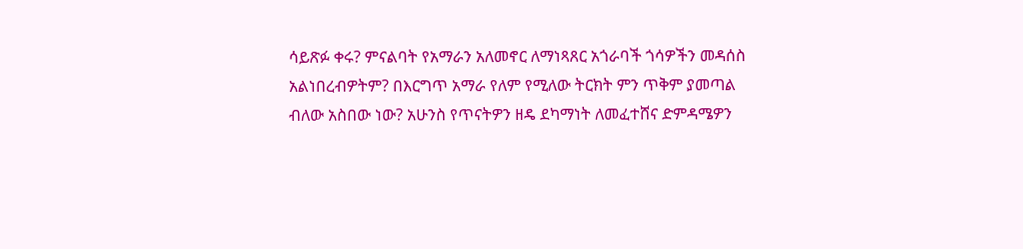ሳይጽፉ ቀሩ? ምናልባት የአማራን አለመኖር ለማነጻጸር አጎራባች ጎሳዎችን መዳሰስ አልነበረብዎትም? በእርግጥ አማራ የለም የሚለው ትርክት ምን ጥቅም ያመጣል ብለው አስበው ነው? አሁንስ የጥናትዎን ዘዴ ደካማነት ለመፈተሸና ድምዳሜዎን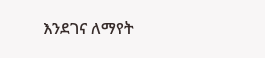እንደገና ለማየት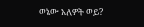ወኔው አለዎት ወይ?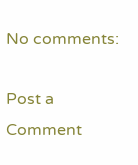No comments:

Post a Comment